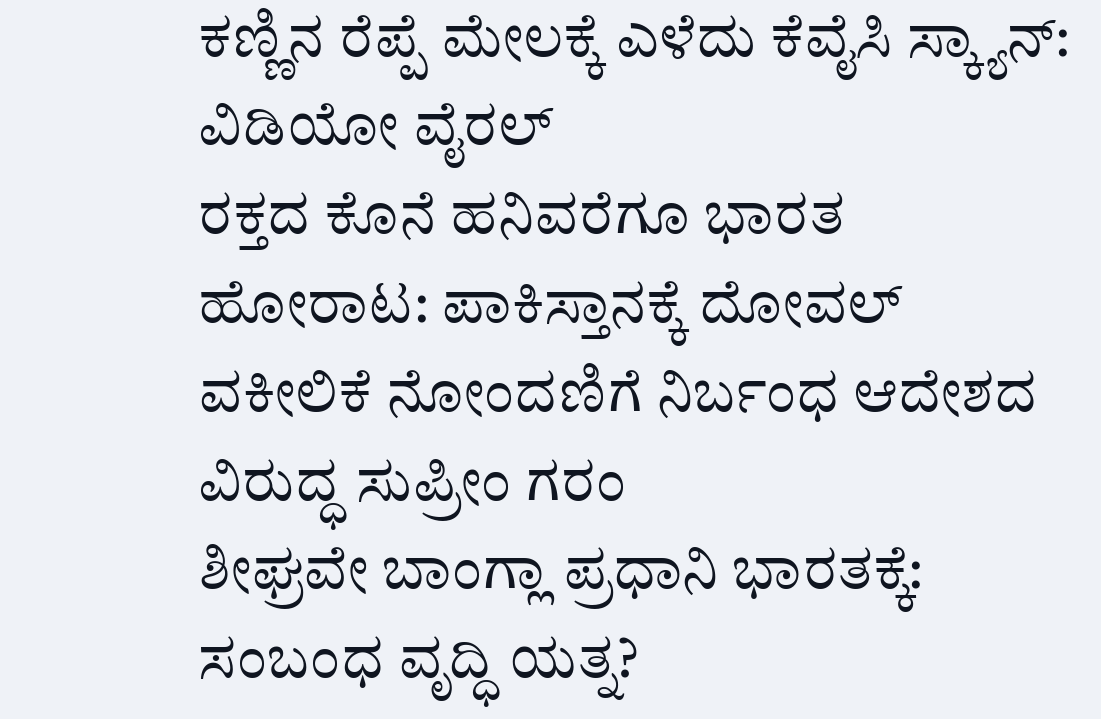ಕಣ್ಣಿನ ರೆಪ್ಪೆ ಮೇಲಕ್ಕೆ ಎಳೆದು ಕೆವೈಸಿ ಸ್ಕ್ಯಾನ್: ವಿಡಿಯೋ ವೈರಲ್
ರಕ್ತದ ಕೊನೆ ಹನಿವರೆಗೂ ಭಾರತ ಹೋರಾಟ: ಪಾಕಿಸ್ತಾನಕ್ಕೆ ದೋವಲ್
ವಕೀಲಿಕೆ ನೋಂದಣಿಗೆ ನಿರ್ಬಂಧ ಆದೇಶದ ವಿರುದ್ಧ ಸುಪ್ರೀಂ ಗರಂ
ಶೀಘ್ರವೇ ಬಾಂಗ್ಲಾ ಪ್ರಧಾನಿ ಭಾರತಕ್ಕೆ: ಸಂಬಂಧ ವೃದ್ಧಿ ಯತ್ನ?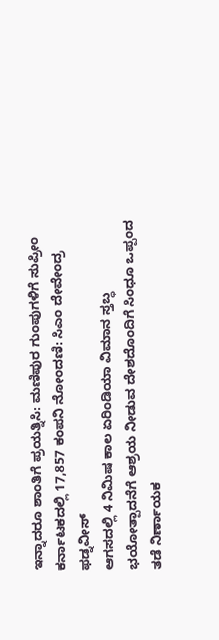ಇನ್ನಾದರೂ ಶಾಂತಿಗೆ ಪ್ರಯತ್ನಿಸಿ: ಮಣಿಪುರ ಗುಂಪುಗಳಿಗೆ ಸುಪ್ರೀಂ
ಕರ್ನಾಟಕದಲ್ಲಿ 17,857 ಕಂಪನಿ ನೋಂದಣಿ: ಸಿಎಂ ದೇವೇಂದ್ರ ಫಡ್ನವೀಸ್
ಆಗಸದಲ್ಲಿ 4 ನಿಮಿಷ ಕಾಲ ಏರಿಂಡಿಯಾ ವಿಮಾನ ಸ್ತಬ್ಧ
ಭಯೋತ್ಪಾದನೆಗೆ ಆಶ್ರಯ ನೀಡುವ ದೇಶದೊಂದಿಗೆ ಸಿಂಧೂ ಒಪ್ಪಂದ ತಡೆ ನಿರ್ಣಾಯಕ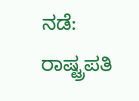ನಡೆ: ರಾಷ್ಟ್ರಪತಿ